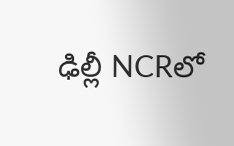ఢిల్లీ NCRలో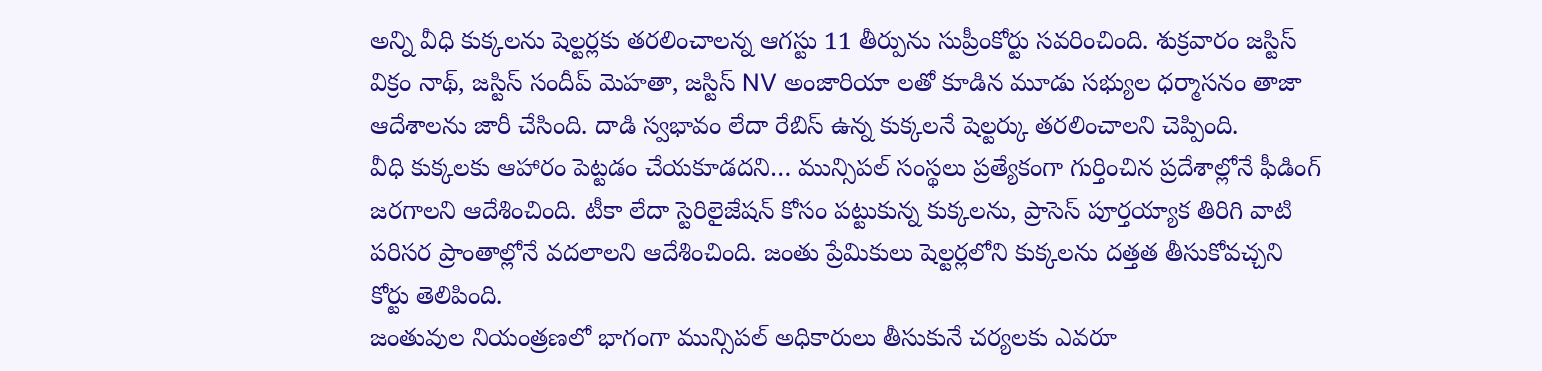అన్ని వీధి కుక్కలను షెల్టర్లకు తరలించాలన్న ఆగస్టు 11 తీర్పును సుప్రీంకోర్టు సవరించింది. శుక్రవారం జస్టిస్ విక్రం నాథ్, జస్టిస్ సందీప్ మెహతా, జస్టిస్ NV అంజారియా లతో కూడిన మూడు సభ్యుల ధర్మాసనం తాజా ఆదేశాలను జారీ చేసింది. దాడి స్వభావం లేదా రేబిస్ ఉన్న కుక్కలనే షెల్టర్కు తరలించాలని చెప్పింది.
వీధి కుక్కలకు ఆహారం పెట్టడం చేయకూడదని… మున్సిపల్ సంస్థలు ప్రత్యేకంగా గుర్తించిన ప్రదేశాల్లోనే ఫీడింగ్ జరగాలని ఆదేశించింది. టీకా లేదా స్టెరిలైజేషన్ కోసం పట్టుకున్న కుక్కలను, ప్రాసెస్ పూర్తయ్యాక తిరిగి వాటి పరిసర ప్రాంతాల్లోనే వదలాలని ఆదేశించింది. జంతు ప్రేమికులు షెల్టర్లలోని కుక్కలను దత్తత తీసుకోవచ్చని కోర్టు తెలిపింది.
జంతువుల నియంత్రణలో భాగంగా మున్సిపల్ అధికారులు తీసుకునే చర్యలకు ఎవరూ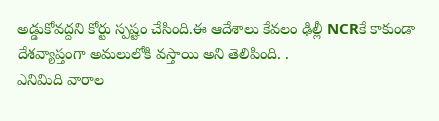అడ్డుకోవద్దని కోర్టు స్పష్టం చేసింది.ఈ ఆదేశాలు కేవలం ఢిల్లీ NCRకే కాకుండా దేశవ్యాప్తంగా అమలులోకి వస్తాయి అని తెలిపింది. .
ఎనిమిది వారాల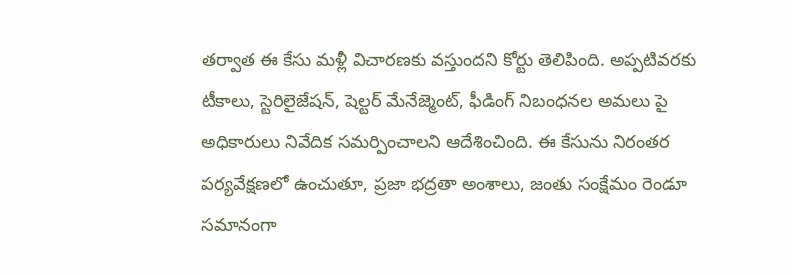తర్వాత ఈ కేసు మళ్లీ విచారణకు వస్తుందని కోర్టు తెలిపింది. అప్పటివరకు టీకాలు, స్టెరిలైజేషన్, షెల్టర్ మేనేజ్మెంట్, ఫీడింగ్ నిబంధనల అమలు పై అధికారులు నివేదిక సమర్పించాలని ఆదేశించింది. ఈ కేసును నిరంతర పర్యవేక్షణలో ఉంచుతూ, ప్రజా భద్రతా అంశాలు, జంతు సంక్షేమం రెండూ సమానంగా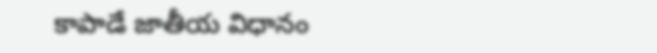కాపాడే జాతీయ విధానం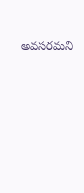అవసరమని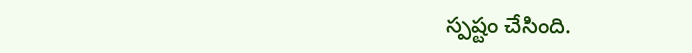స్పష్టం చేసింది.